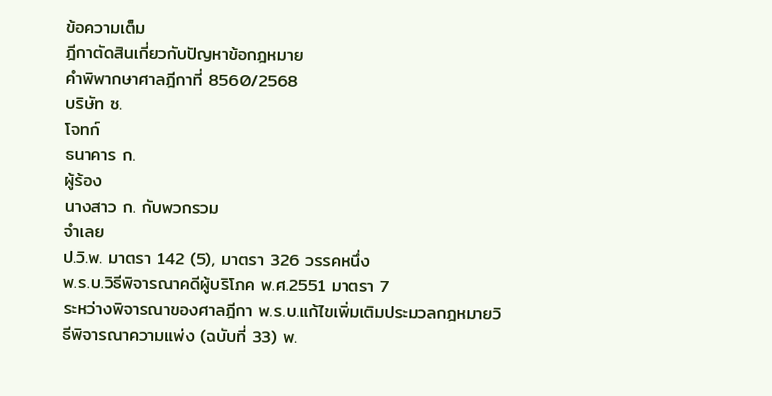ข้อความเต็ม
ฎีกาตัดสินเกี่ยวกับปัญหาข้อกฎหมาย
คำพิพากษาศาลฎีกาที่ 8560/2568
บริษัท ซ.
โจทก์
ธนาคาร ก.
ผู้ร้อง
นางสาว ก. กับพวกรวม
จำเลย
ป.วิ.พ. มาตรา 142 (5), มาตรา 326 วรรคหนึ่ง
พ.ร.บ.วิธีพิจารณาคดีผู้บริโภค พ.ศ.2551 มาตรา 7
ระหว่างพิจารณาของศาลฎีกา พ.ร.บ.แก้ไขเพิ่มเติมประมวลกฎหมายวิธีพิจารณาความแพ่ง (ฉบับที่ 33) พ.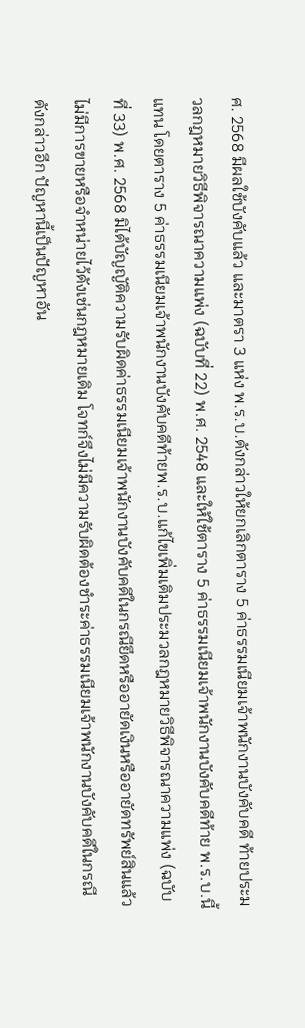ศ. 2568 มีผลใช้บังคับแล้ว และมาตรา 3 แห่ง พ.ร.บ.ดังกล่าวให้ยกเลิกตาราง 5 ค่าธรรมเนียมเจ้าพนักงานบังคับคดี ท้ายประมวลกฎหมายวิธีพิจารณาความแพ่ง (ฉบับที่ 22) พ.ศ. 2548 และให้ใช้ตาราง 5 ค่าธรรมเนียมเจ้าพนักงานบังคับคดีท้าย พ.ร.บ.นี้แทน โดยตาราง 5 ค่าธรรมเนียมเจ้าพนักงานบังคับคดีท้ายพ.ร.บ.แก้ไขเพิ่มเติมประมวลกฎหมายวิธีพิจารณาความแพ่ง (ฉบับที่ 33) พ.ศ. 2568 มิได้บัญญัติความรับผิดค่าธรรมเนียมเจ้าพนักงานบังคับคดีในกรณียึดหรืออายัดเงินหรืออายัดทรัพย์สินแล้ว ไม่มีการขายหรือจำหน่ายไว้ดังเช่นกฎหมายเดิม โจทก์จึงไม่มีความรับผิดต้องชำระค่าธรรมเนียมเจ้าพนักงานบังคับคดีในกรณีดังกล่าวอีก ปัญหานี้เป็นปัญหาอัน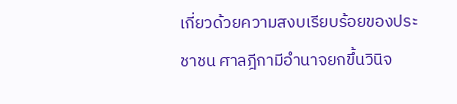เกี่ยวด้วยความสงบเรียบร้อยของประชาชน ศาลฎีกามีอำนาจยกขึ้นวินิจ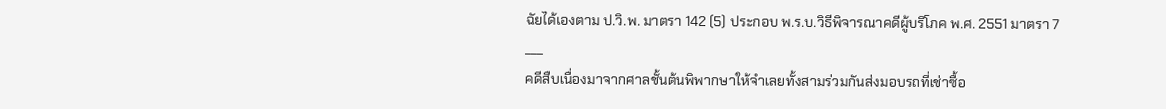ฉัยได้เองตาม ป.วิ.พ. มาตรา 142 (5) ประกอบ พ.ร.บ.วิธีพิจารณาคดีผู้บริโภค พ.ศ. 2551 มาตรา 7
___
คดีสืบเนื่องมาจากศาลชั้นต้นพิพากษาให้จำเลยทั้งสามร่วมกันส่งมอบรถที่เช่าซื้อ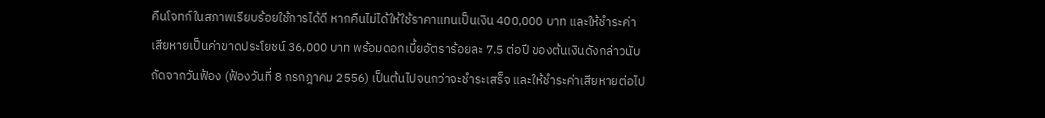คืนโจทก์ในสภาพเรียบร้อยใช้การได้ดี หากคืนไม่ได้ให้ใช้ราคาแทนเป็นเงิน 400,000 บาท และให้ชำระค่าเสียหายเป็นค่าขาดประโยชน์ 36,000 บาท พร้อมดอกเบี้ยอัตราร้อยละ 7.5 ต่อปี ของต้นเงินดังกล่าวนับถัดจากวันฟ้อง (ฟ้องวันที่ 8 กรกฎาคม 2556) เป็นต้นไปจนกว่าจะชำระเสร็จ และให้ชำระค่าเสียหายต่อไป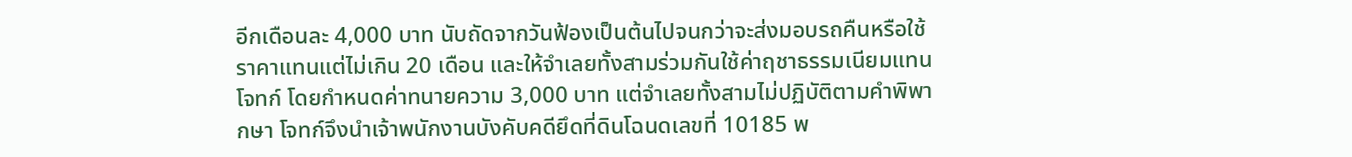อีกเดือนละ 4,000 บาท นับถัดจากวันฟ้องเป็นต้นไปจนกว่าจะส่งมอบรถคืนหรือใช้ราคาแทนแต่ไม่เกิน 20 เดือน และให้จำเลยทั้งสามร่วมกันใช้ค่าฤชาธรรมเนียมแทนโจทก์ โดยกำหนดค่าทนายความ 3,000 บาท แต่จำเลยทั้งสามไม่ปฏิบัติตามคำพิพากษา โจทก์จึงนำเจ้าพนักงานบังคับคดียึดที่ดินโฉนดเลขที่ 10185 พ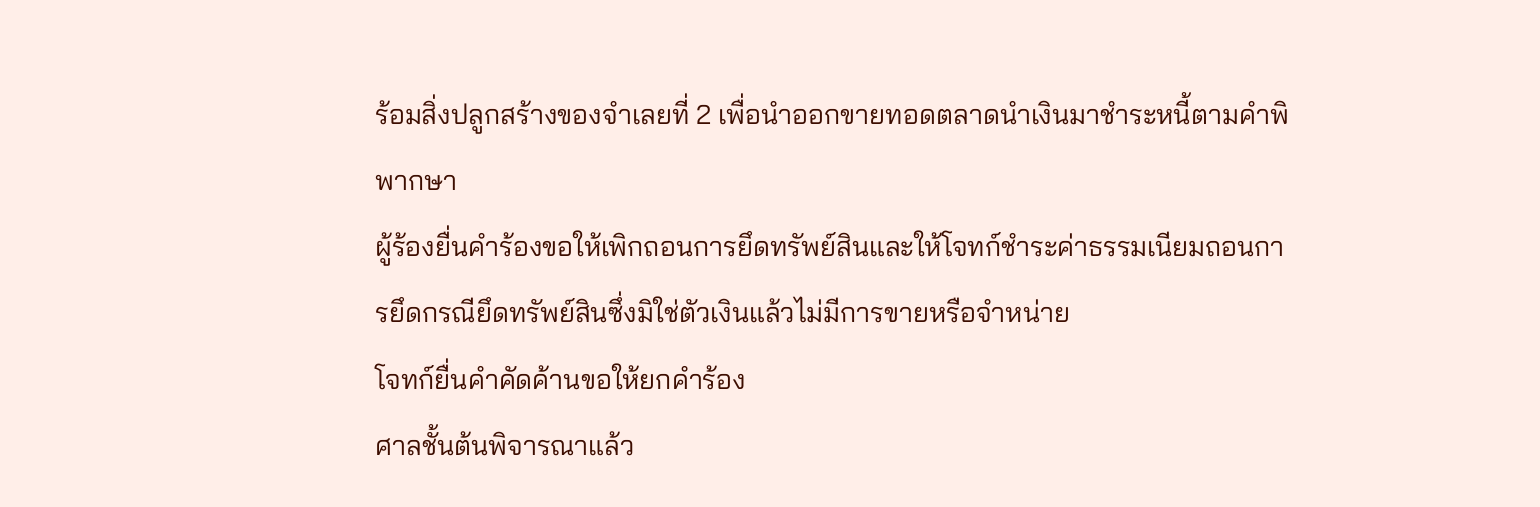ร้อมสิ่งปลูกสร้างของจำเลยที่ 2 เพื่อนำออกขายทอดตลาดนำเงินมาชำระหนี้ตามคำพิพากษา
ผู้ร้องยื่นคำร้องขอให้เพิกถอนการยึดทรัพย์สินและให้โจทก์ชำระค่าธรรมเนียมถอนการยึดกรณียึดทรัพย์สินซึ่งมิใช่ตัวเงินแล้วไม่มีการขายหรือจำหน่าย
โจทก์ยื่นคำคัดค้านขอให้ยกคำร้อง
ศาลชั้นต้นพิจารณาแล้ว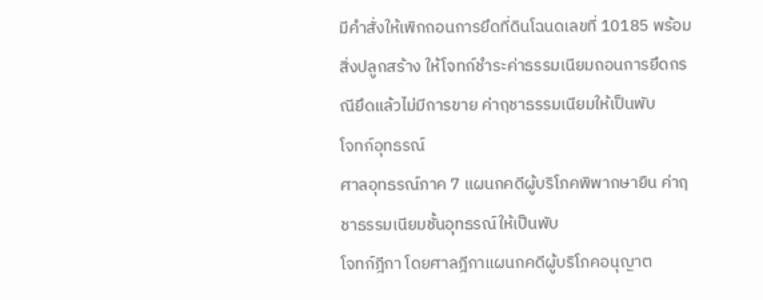มีคำสั่งให้เพิกถอนการยึดที่ดินโฉนดเลขที่ 10185 พร้อมสิ่งปลูกสร้าง ให้โจทก์ชำระค่าธรรมเนียมถอนการยึดกรณียึดแล้วไม่มีการขาย ค่าฤชาธรรมเนียมให้เป็นพับ
โจทก์อุทธรณ์
ศาลอุทธรณ์ภาค 7 แผนกคดีผู้บริโภคพิพากษายืน ค่าฤชาธรรมเนียมชั้นอุทธรณ์ให้เป็นพับ
โจทก์ฎีกา โดยศาลฎีกาแผนกคดีผู้บริโภคอนุญาต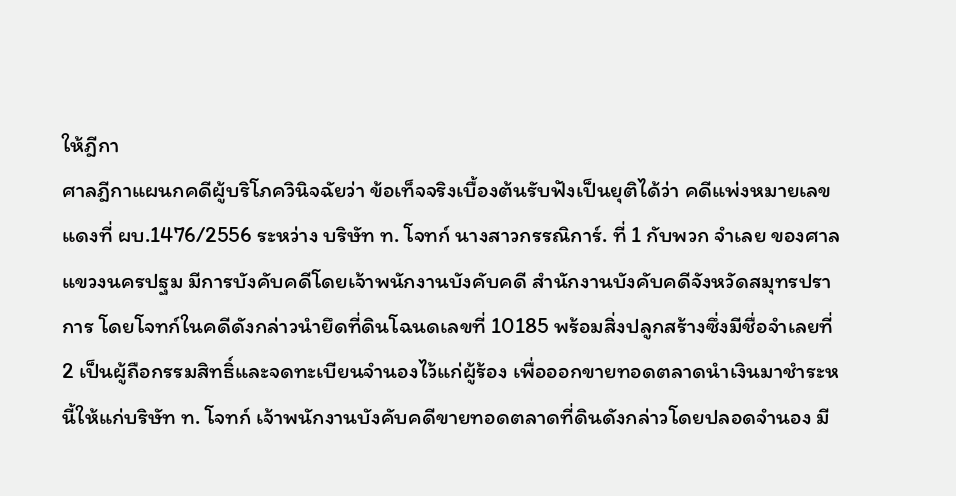ให้ฎีกา
ศาลฎีกาแผนกคดีผู้บริโภควินิจฉัยว่า ข้อเท็จจริงเบื้องต้นรับฟังเป็นยุติได้ว่า คดีแพ่งหมายเลขแดงที่ ผบ.1476/2556 ระหว่าง บริษัท ท. โจทก์ นางสาวกรรณิการ์. ที่ 1 กับพวก จำเลย ของศาลแขวงนครปฐม มีการบังคับคดีโดยเจ้าพนักงานบังคับคดี สำนักงานบังคับคดีจังหวัดสมุทรปราการ โดยโจทก์ในคดีดังกล่าวนำยึดที่ดินโฉนดเลขที่ 10185 พร้อมสิ่งปลูกสร้างซึ่งมีชื่อจำเลยที่ 2 เป็นผู้ถือกรรมสิทธิ์และจดทะเบียนจำนองไว้แก่ผู้ร้อง เพื่อออกขายทอดตลาดนำเงินมาชำระหนี้ให้แก่บริษัท ท. โจทก์ เจ้าพนักงานบังคับคดีขายทอดตลาดที่ดินดังกล่าวโดยปลอดจำนอง มี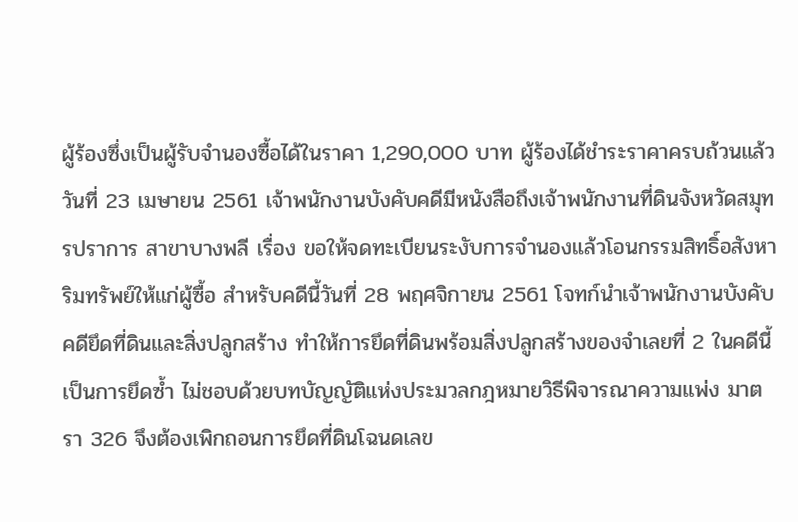ผู้ร้องซึ่งเป็นผู้รับจำนองซื้อได้ในราคา 1,290,000 บาท ผู้ร้องได้ชำระราคาครบถ้วนแล้ว วันที่ 23 เมษายน 2561 เจ้าพนักงานบังคับคดีมีหนังสือถึงเจ้าพนักงานที่ดินจังหวัดสมุทรปราการ สาขาบางพลี เรื่อง ขอให้จดทะเบียนระงับการจำนองแล้วโอนกรรมสิทธิ์อสังหาริมทรัพย์ให้แก่ผู้ซื้อ สำหรับคดีนี้วันที่ 28 พฤศจิกายน 2561 โจทก์นำเจ้าพนักงานบังคับคดียึดที่ดินและสิ่งปลูกสร้าง ทำให้การยึดที่ดินพร้อมสิ่งปลูกสร้างของจำเลยที่ 2 ในคดีนี้เป็นการยึดซ้ำ ไม่ชอบด้วยบทบัญญัติแห่งประมวลกฎหมายวิธีพิจารณาความแพ่ง มาตรา 326 จึงต้องเพิกถอนการยึดที่ดินโฉนดเลข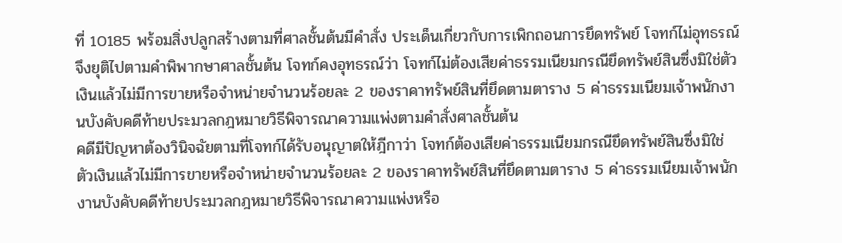ที่ 10185 พร้อมสิ่งปลูกสร้างตามที่ศาลชั้นต้นมีคำสั่ง ประเด็นเกี่ยวกับการเพิกถอนการยึดทรัพย์ โจทก์ไม่อุทธรณ์ จึงยุติไปตามคำพิพากษาศาลชั้นต้น โจทก์คงอุทธรณ์ว่า โจทก์ไม่ต้องเสียค่าธรรมเนียมกรณียึดทรัพย์สินซึ่งมิใช่ตัวเงินแล้วไม่มีการขายหรือจำหน่ายจำนวนร้อยละ 2 ของราคาทรัพย์สินที่ยึดตามตาราง 5 ค่าธรรมเนียมเจ้าพนักงานบังคับคดีท้ายประมวลกฎหมายวิธีพิจารณาความแพ่งตามคำสั่งศาลชั้นต้น
คดีมีปัญหาต้องวินิจฉัยตามที่โจทก์ได้รับอนุญาตให้ฎีกาว่า โจทก์ต้องเสียค่าธรรมเนียมกรณียึดทรัพย์สินซึ่งมิใช่ตัวเงินแล้วไม่มีการขายหรือจำหน่ายจำนวนร้อยละ 2 ของราคาทรัพย์สินที่ยึดตามตาราง 5 ค่าธรรมเนียมเจ้าพนักงานบังคับคดีท้ายประมวลกฎหมายวิธีพิจารณาความแพ่งหรือ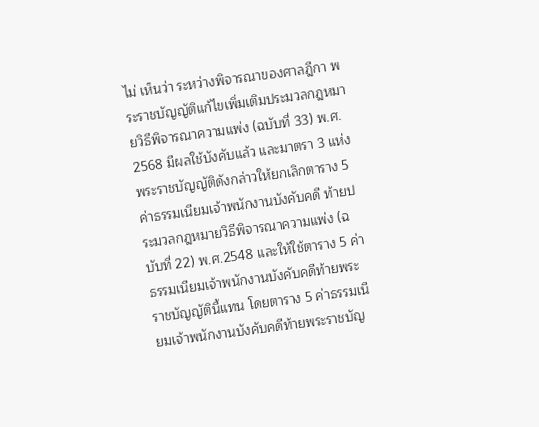ไม่ เห็นว่า ระหว่างพิจารณาของศาลฎีกา พระราชบัญญัติแก้ไขเพิ่มเติมประมวลกฎหมายวิธีพิจารณาความแพ่ง (ฉบับที่ 33) พ.ศ. 2568 มีผลใช้บังคับแล้ว และมาตรา 3 แห่งพระราชบัญญัติดังกล่าวให้ยกเลิกตาราง 5 ค่าธรรมเนียมเจ้าพนักงานบังคับคดี ท้ายประมวลกฎหมายวิธีพิจารณาความแพ่ง (ฉบับที่ 22) พ.ศ.2548 และให้ใช้ตาราง 5 ค่าธรรมเนียมเจ้าพนักงานบังคับคดีท้ายพระราชบัญญัตินี้แทน โดยตาราง 5 ค่าธรรมเนียมเจ้าพนักงานบังคับคดีท้ายพระราชบัญ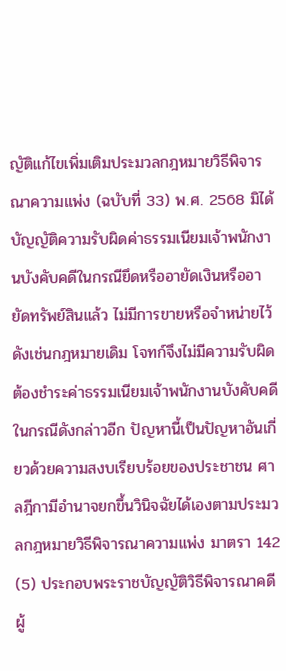ญัติแก้ไขเพิ่มเติมประมวลกฎหมายวิธีพิจารณาความแพ่ง (ฉบับที่ 33) พ.ศ. 2568 มิได้บัญญัติความรับผิดค่าธรรมเนียมเจ้าพนักงานบังคับคดีในกรณียึดหรืออายัดเงินหรืออายัดทรัพย์สินแล้ว ไม่มีการขายหรือจำหน่ายไว้ดังเช่นกฎหมายเดิม โจทก์จึงไม่มีความรับผิดต้องชำระค่าธรรมเนียมเจ้าพนักงานบังคับคดีในกรณีดังกล่าวอีก ปัญหานี้เป็นปัญหาอันเกี่ยวด้วยความสงบเรียบร้อยของประชาชน ศาลฎีกามีอำนาจยกขึ้นวินิจฉัยได้เองตามประมวลกฎหมายวิธีพิจารณาความแพ่ง มาตรา 142 (5) ประกอบพระราชบัญญัติวิธีพิจารณาคดีผู้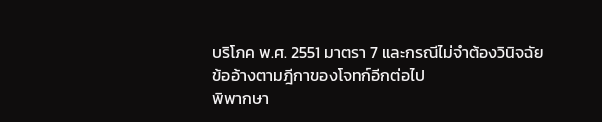บริโภค พ.ศ. 2551 มาตรา 7 และกรณีไม่จำต้องวินิจฉัยข้ออ้างตามฎีกาของโจทก์อีกต่อไป
พิพากษา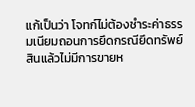แก้เป็นว่า โจทก์ไม่ต้องชำระค่าธรรมเนียมถอนการยึดกรณียึดทรัพย์สินแล้วไม่มีการขายห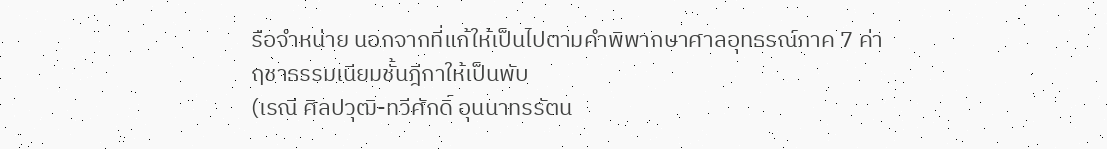รือจำหน่าย นอกจากที่แก้ให้เป็นไปตามคำพิพากษาศาลอุทธรณ์ภาค 7 ค่าฤชาธรรมเนียมชั้นฎีกาให้เป็นพับ
(เรณี ศิลปวุฒิ-ทวีศักดิ์ อุนนาทรรัตน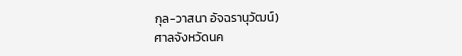กุล-วาสนา อัจฉรานุวัฒน์)
ศาลจังหวัดนค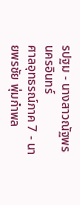รปฐม - นางสาวณัฐพร นครอินทร์
ศาลอุทธรณ์ภาค 7 - นายพรชัย พุ่มกำพล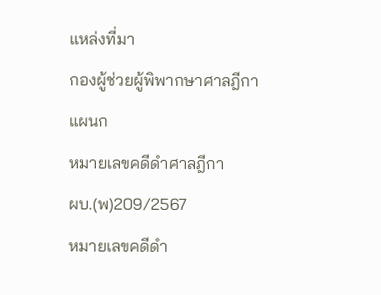แหล่งที่มา
กองผู้ช่วยผู้พิพากษาศาลฎีกา
แผนก
หมายเลขคดีดำศาลฎีกา
ผบ.(พ)209/2567
หมายเลขคดีดำ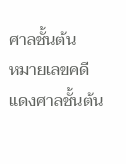ศาลชั้นต้น
หมายเลขคดีแดงศาลชั้นต้น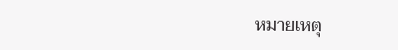หมายเหตุ